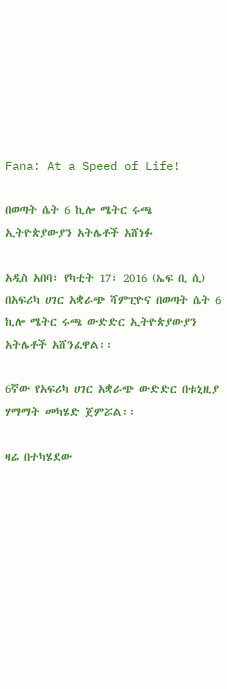Fana: At a Speed of Life!

በወጣት ሴት 6 ኪሎ ሜትር ሩጫ ኢትዮጵያውያን አትሌቶች አሸነፉ

አዲስ አበባ፣ የካቲት 17፣ 2016 (ኤፍ ቢ ሲ) በአፍሪካ ሀገር አቋራጭ ሻምፒዮና በወጣት ሴት 6 ኪሎ ሜትር ሩጫ ውድድር ኢትዮጵያውያን አትሌቶች አሸንፈዋል፡፡

6ኛው የአፍሪካ ሀገር አቋራጭ ውድድር በቱኒዚያ ሃማማት መካሄድ ጀምሯል፡፡

ዛሬ በተካሄደው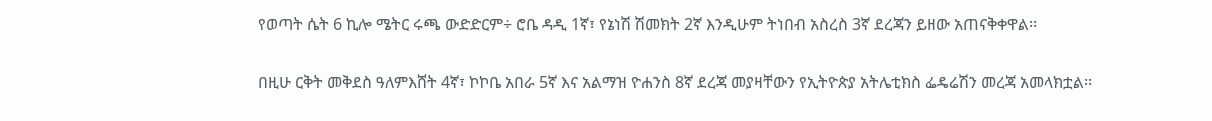የወጣት ሴት 6 ኪሎ ሜትር ሩጫ ውድድርም÷ ሮቤ ዳዲ 1ኛ፣ የኔነሽ ሽመክት 2ኛ እንዲሁም ትነበብ አስረስ 3ኛ ደረጃን ይዘው አጠናቅቀዋል፡፡

በዚሁ ርቅት መቅደስ ዓለምእሸት 4ኛ፣ ኮኮቤ አበራ 5ኛ እና አልማዝ ዮሐንስ 8ኛ ደረጃ መያዛቸውን የኢትዮጵያ አትሌቲክስ ፌዴሬሽን መረጃ አመላክቷል፡፡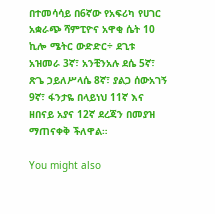በተመሳሳይ በ6ኛው የአፍሪካ የሀገር አቋራጭ ሻምፒዮና አዋቂ ሴት 10 ኪሎ ሜትር ውድድር÷ ደጊቱ አዝመራ 3ኛ፣ አንቺንአሉ ደሴ 5ኛ፣ ጽጌ ኃይለሥላሴ 8ኛ፣ ያልጋ ሰውአገኝ 9ኛ፣ ፋንታዬ በላይነህ 11ኛ እና ዘበናይ አያና 12ኛ ደረጃን በመያዝ ማጠናቀቅ ችለዋል።

You might also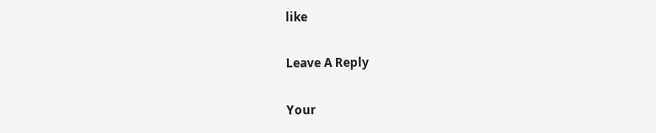like

Leave A Reply

Your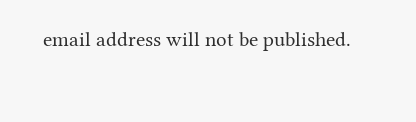email address will not be published.